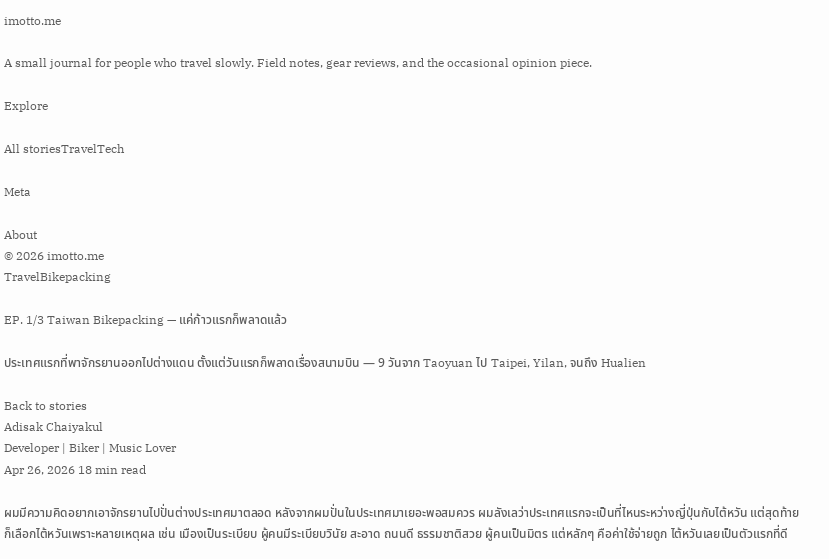imotto.me

A small journal for people who travel slowly. Field notes, gear reviews, and the occasional opinion piece.

Explore

All storiesTravelTech

Meta

About
© 2026 imotto.me
TravelBikepacking

EP. 1/3 Taiwan Bikepacking — แค่ก้าวแรกก็พลาดแล้ว

ประเทศแรกที่พาจักรยานออกไปต่างแดน ตั้งแต่วันแรกก็พลาดเรื่องสนามบิน — 9 วันจาก Taoyuan ไป Taipei, Yilan, จนถึง Hualien

Back to stories
Adisak Chaiyakul
Developer | Biker | Music Lover
Apr 26, 2026 18 min read

ผมมีความคิดอยากเอาจักรยานไปปั่นต่างประเทศมาตลอด หลังจากผมปั่นในประเทศมาเยอะพอสมควร ผมลังเลว่าประเทศแรกจะเป็นที่ไหนระหว่างญี่ปุ่นกับไต้หวัน แต่สุดท้ายก็เลือกไต้หวันเพราะหลายเหตุผล เช่น เมืองเป็นระเบียบ ผู้คนมีระเบียบวินัย สะอาด ถนนดี ธรรมชาติสวย ผู้คนเป็นมิตร แต่หลักๆ คือค่าใช้จ่ายถูก ไต้หวันเลยเป็นตัวแรกที่ดี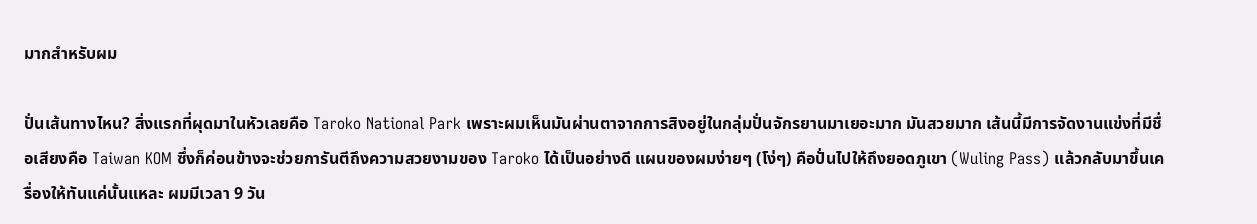มากสำหรับผม

ปั่นเส้นทางไหน? สิ่งแรกที่ผุดมาในหัวเลยคือ Taroko National Park เพราะผมเห็นมันผ่านตาจากการสิงอยู่ในกลุ่มปั่นจักรยานมาเยอะมาก มันสวยมาก เส้นนี้มีการจัดงานแข่งที่มีชื่อเสียงคือ Taiwan KOM ซึ่งก็ค่อนข้างจะช่วยการันตีถึงความสวยงามของ Taroko ได้เป็นอย่างดี แผนของผมง่ายๆ (โง่ๆ) คือปั่นไปให้ถึงยอดภูเขา (Wuling Pass) แล้วกลับมาขึ้นเครื่องให้ทันแค่นั้นแหละ ผมมีเวลา 9 วัน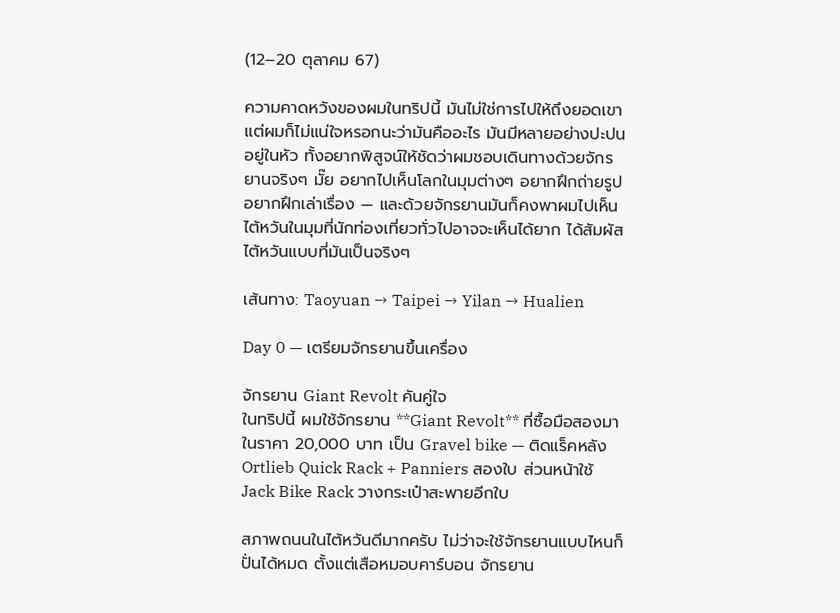(12–20 ตุลาคม 67)

ความคาดหวังของผมในทริปนี้ มันไม่ใช่การไปให้ถึงยอดเขา แต่ผมก็ไม่แน่ใจหรอกนะว่ามันคืออะไร มันมีหลายอย่างปะปนอยู่ในหัว ทั้งอยากพิสูจน์ให้ชัดว่าผมชอบเดินทางด้วยจักรยานจริงๆ มั๊ย อยากไปเห็นโลกในมุมต่างๆ อยากฝึกถ่ายรูป อยากฝึกเล่าเรื่อง — และด้วยจักรยานมันก็คงพาผมไปเห็นไต้หวันในมุมที่นักท่องเที่ยวทั่วไปอาจจะเห็นได้ยาก ได้สัมผัสไต้หวันแบบที่มันเป็นจริงๆ

เส้นทาง: Taoyuan → Taipei → Yilan → Hualien

Day 0 — เตรียมจักรยานขึ้นเครื่อง

จักรยาน Giant Revolt คันคู่ใจ
ในทริปนี้ ผมใช้จักรยาน **Giant Revolt** ที่ซื้อมือสองมาในราคา 20,000 บาท เป็น Gravel bike — ติดแร็คหลัง Ortlieb Quick Rack + Panniers สองใบ ส่วนหน้าใช้ Jack Bike Rack วางกระเป๋าสะพายอีกใบ

สภาพถนนในไต้หวันดีมากครับ ไม่ว่าจะใช้จักรยานแบบไหนก็ปั่นได้หมด ตั้งแต่เสือหมอบคาร์บอน จักรยาน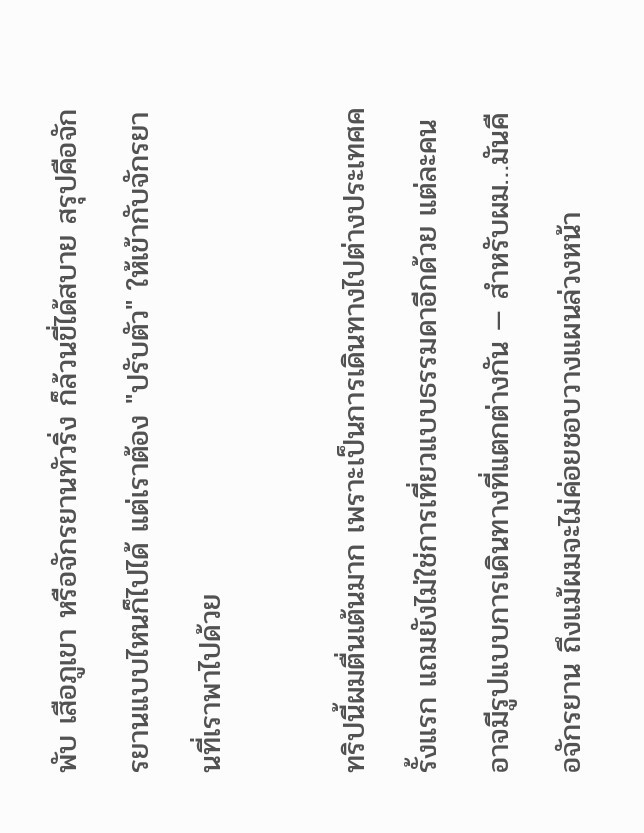พับ เสือภูเขา หรือจักรยานทัวริ่ง ก็ล้วนขี่ได้สบาย สรุปคือจักรยานแบบไหนก็ไปได้ แต่เราต้อง "ปรับตัว" ให้เข้ากับจักรยานที่เราพาไปด้วย

ทริปนี้ผมตื่นเต้นมาก เพราะเป็นการเดินทางไปต่างประเทศครั้งแรก แถมยังไม่ใช่การเที่ยวแบบธรรมดาอีกด้วย แต่ละคนอาจมีรูปแบบการเดินทางที่แตกต่างกัน — สำหรับผม…มันคือจักรยาน ถึงแม้ผมจะไม่ค่อยชอบวางแผนล่วงหน้า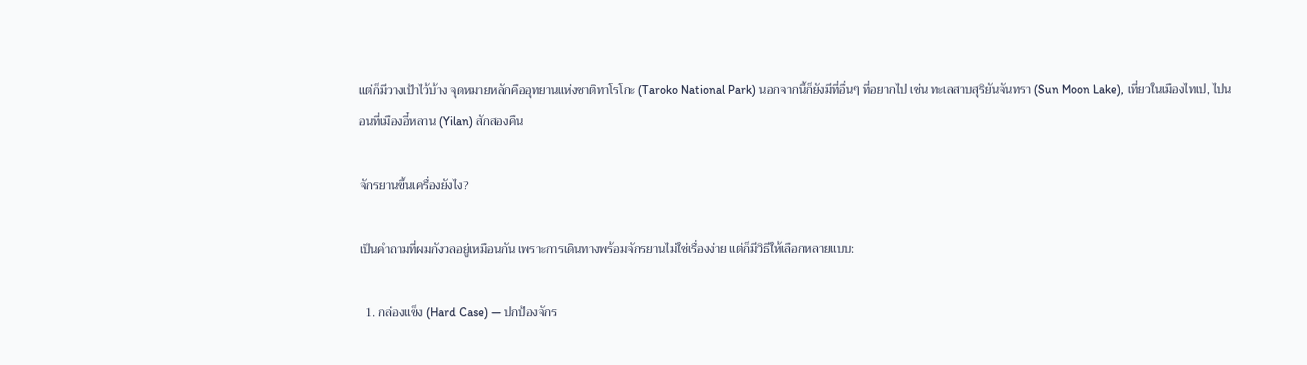แต่ก็มีวางเป้าไว้บ้าง จุดหมายหลักคืออุทยานแห่งชาติทาโรโกะ (Taroko National Park) นอกจากนี้ก็ยังมีที่อื่นๆ ที่อยากไป เช่น ทะเลสาบสุริยันจันทรา (Sun Moon Lake), เที่ยวในเมืองไทเป, ไปนอนที่เมืองอี๋หลาน (Yilan) สักสองคืน

จักรยานขึ้นเครื่องยังไง?

เป็นคำถามที่ผมกังวลอยู่เหมือนกัน เพราะการเดินทางพร้อมจักรยานไม่ใช่เรื่องง่าย แต่ก็มีวิธีให้เลือกหลายแบบ:

  1. กล่องแข็ง (Hard Case) — ปกป้องจักร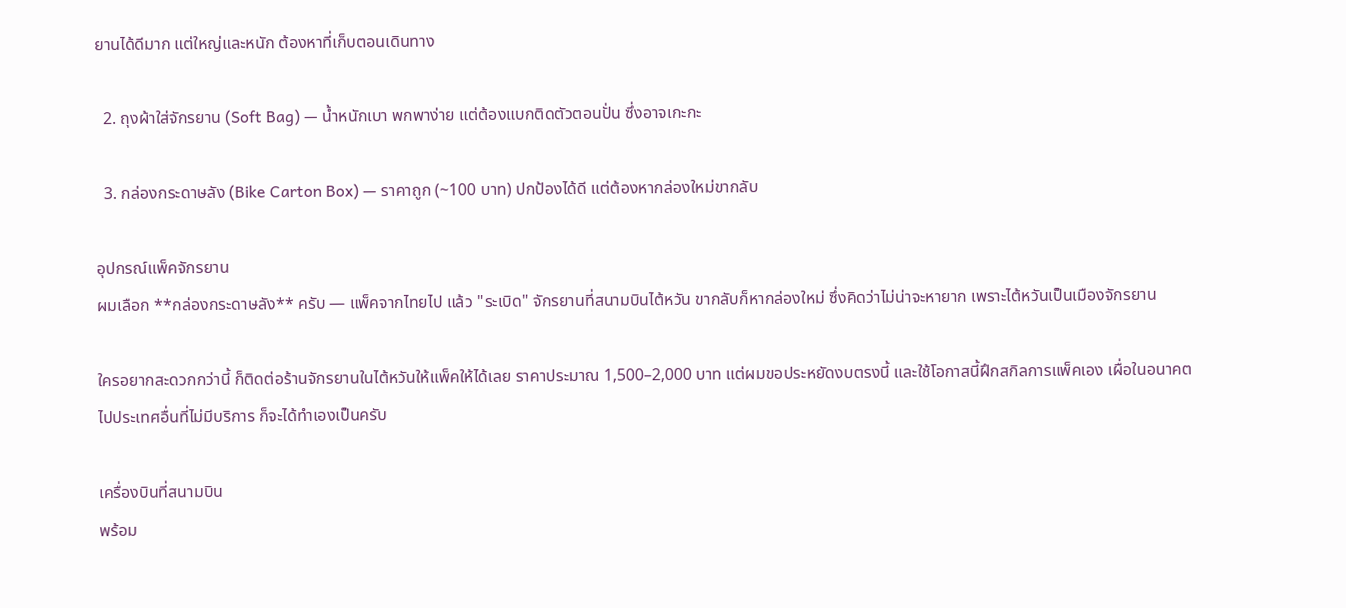ยานได้ดีมาก แต่ใหญ่และหนัก ต้องหาที่เก็บตอนเดินทาง

  2. ถุงผ้าใส่จักรยาน (Soft Bag) — น้ำหนักเบา พกพาง่าย แต่ต้องแบกติดตัวตอนปั่น ซึ่งอาจเกะกะ

  3. กล่องกระดาษลัง (Bike Carton Box) — ราคาถูก (~100 บาท) ปกป้องได้ดี แต่ต้องหากล่องใหม่ขากลับ

อุปกรณ์แพ็คจักรยาน
ผมเลือก **กล่องกระดาษลัง** ครับ — แพ็คจากไทยไป แล้ว "ระเบิด" จักรยานที่สนามบินไต้หวัน ขากลับก็หากล่องใหม่ ซึ่งคิดว่าไม่น่าจะหายาก เพราะไต้หวันเป็นเมืองจักรยาน

ใครอยากสะดวกกว่านี้ ก็ติดต่อร้านจักรยานในไต้หวันให้แพ็คให้ได้เลย ราคาประมาณ 1,500–2,000 บาท แต่ผมขอประหยัดงบตรงนี้ และใช้โอกาสนี้ฝึกสกิลการแพ็คเอง เผื่อในอนาคตไปประเทศอื่นที่ไม่มีบริการ ก็จะได้ทำเองเป็นครับ

เครื่องบินที่สนามบิน
พร้อม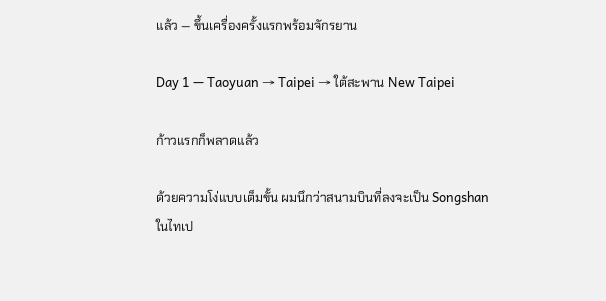แล้ว — ขึ้นเครื่องครั้งแรกพร้อมจักรยาน

Day 1 — Taoyuan → Taipei → ใต้สะพาน New Taipei

ก้าวแรกก็พลาดแล้ว

ด้วยความโง่แบบเต็มขั้น ผมนึกว่าสนามบินที่ลงจะเป็น Songshan ในไทเป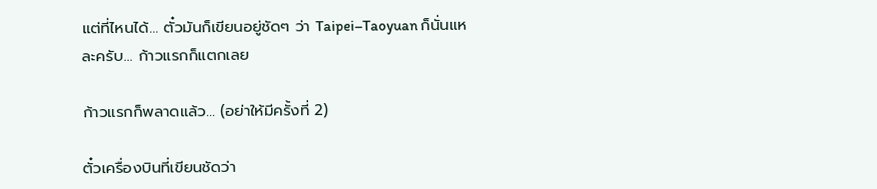แต่ที่ไหนได้… ตั๋วมันก็เขียนอยู่ชัดๆ ว่า Taipei–Taoyuan ก็นั่นแหละครับ… ก้าวแรกก็แตกเลย

ก้าวแรกก็พลาดแล้ว… (อย่าให้มีครั้งที่ 2)

ตั๋วเครื่องบินที่เขียนชัดว่า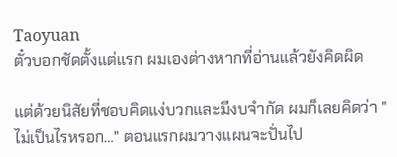Taoyuan
ตั๋วบอกชัดตั้งแต่แรก ผมเองต่างหากที่อ่านแล้วยังคิดผิด

แต่ด้วยนิสัยที่ชอบคิดแง่บวกและมีงบจำกัด ผมก็เลยคิดว่า "ไม่เป็นไรหรอก…" ตอนแรกผมวางแผนจะปั่นไป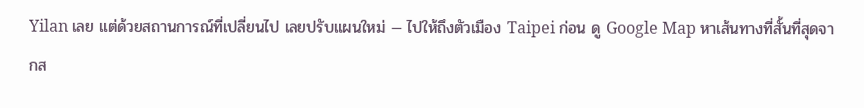Yilan เลย แต่ด้วยสถานการณ์ที่เปลี่ยนไป เลยปรับแผนใหม่ — ไปให้ถึงตัวเมือง Taipei ก่อน ดู Google Map หาเส้นทางที่สั้นที่สุดจากส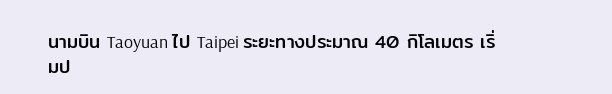นามบิน Taoyuan ไป Taipei ระยะทางประมาณ 40 กิโลเมตร เริ่มป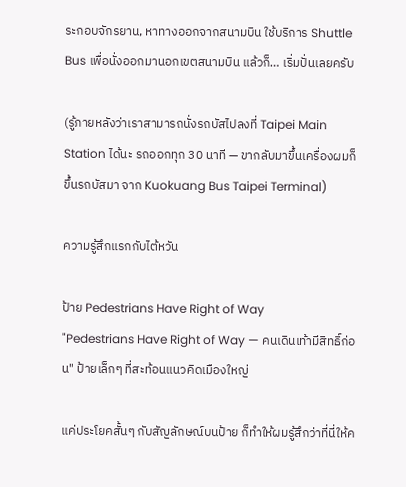ระกอบจักรยาน, หาทางออกจากสนามบิน ใช้บริการ Shuttle Bus เพื่อนั่งออกมานอกเขตสนามบิน แล้วก็… เริ่มปั่นเลยครับ

(รู้ภายหลังว่าเราสามารถนั่งรถบัสไปลงที่ Taipei Main Station ได้นะ รถออกทุก 30 นาที — ขากลับมาขึ้นเครื่องผมก็ขึ้นรถบัสมา จาก Kuokuang Bus Taipei Terminal)

ความรู้สึกแรกกับไต้หวัน

ป้าย Pedestrians Have Right of Way
"Pedestrians Have Right of Way — คนเดินเท้ามีสิทธิ์ก่อน" ป้ายเล็กๆ ที่สะท้อนแนวคิดเมืองใหญ่

แค่ประโยคสั้นๆ กับสัญลักษณ์บนป้าย ก็ทำให้ผมรู้สึกว่าที่นี่ให้ค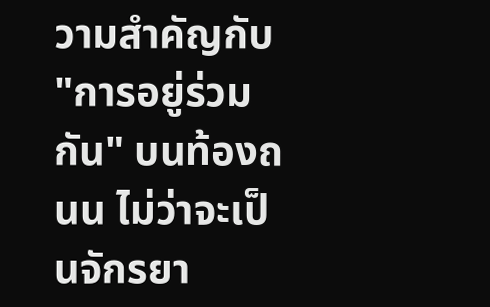วามสำคัญกับ "การอยู่ร่วมกัน" บนท้องถนน ไม่ว่าจะเป็นจักรยา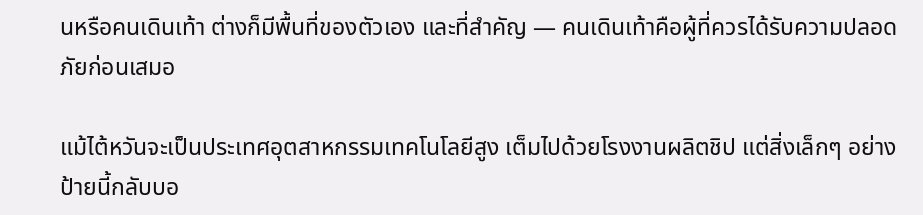นหรือคนเดินเท้า ต่างก็มีพื้นที่ของตัวเอง และที่สำคัญ — คนเดินเท้าคือผู้ที่ควรได้รับความปลอดภัยก่อนเสมอ

แม้ไต้หวันจะเป็นประเทศอุตสาหกรรมเทคโนโลยีสูง เต็มไปด้วยโรงงานผลิตชิป แต่สิ่งเล็กๆ อย่างป้ายนี้กลับบอ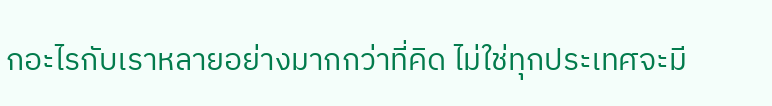กอะไรกับเราหลายอย่างมากกว่าที่คิด ไม่ใช่ทุกประเทศจะมี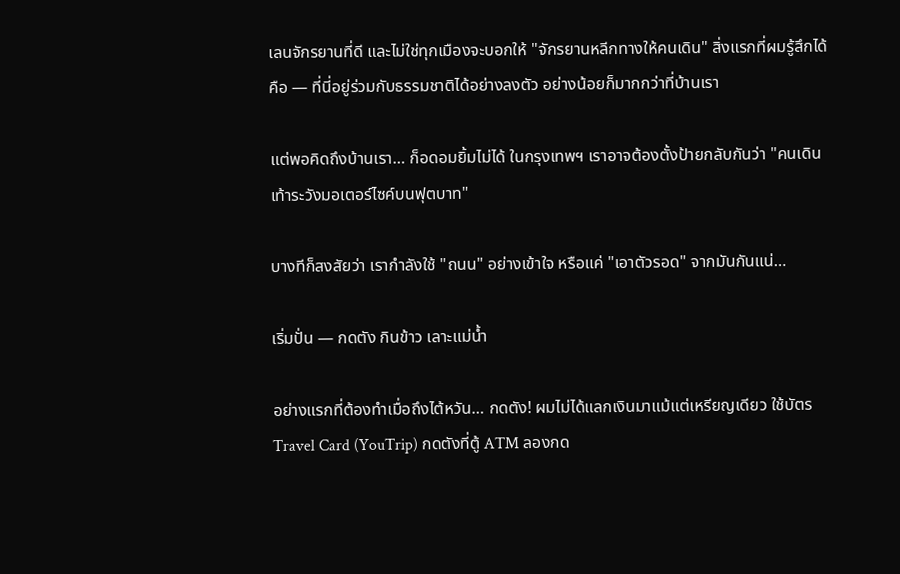เลนจักรยานที่ดี และไม่ใช่ทุกเมืองจะบอกให้ "จักรยานหลีกทางให้คนเดิน" สิ่งแรกที่ผมรู้สึกได้คือ — ที่นี่อยู่ร่วมกับธรรมชาติได้อย่างลงตัว อย่างน้อยก็มากกว่าที่บ้านเรา

แต่พอคิดถึงบ้านเรา… ก็อดอมยิ้มไม่ได้ ในกรุงเทพฯ เราอาจต้องตั้งป้ายกลับกันว่า "คนเดินเท้าระวังมอเตอร์ไซค์บนฟุตบาท"

บางทีก็สงสัยว่า เรากำลังใช้ "ถนน" อย่างเข้าใจ หรือแค่ "เอาตัวรอด" จากมันกันแน่…

เริ่มปั่น — กดตัง กินข้าว เลาะแม่น้ำ

อย่างแรกที่ต้องทำเมื่อถึงไต้หวัน… กดตัง! ผมไม่ได้แลกเงินมาแม้แต่เหรียญเดียว ใช้บัตร Travel Card (YouTrip) กดตังที่ตู้ ATM ลองกด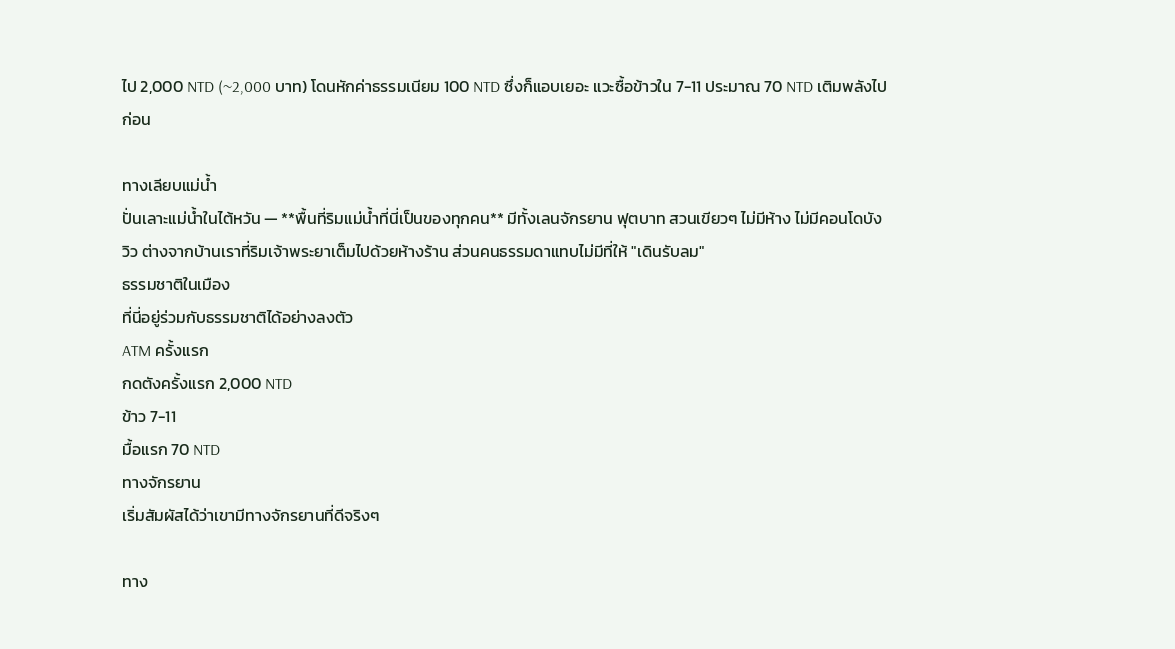ไป 2,000 NTD (~2,000 บาท) โดนหักค่าธรรมเนียม 100 NTD ซึ่งก็แอบเยอะ แวะซื้อข้าวใน 7-11 ประมาณ 70 NTD เติมพลังไปก่อน

ทางเลียบแม่น้ำ
ปั่นเลาะแม่น้ำในไต้หวัน — **พื้นที่ริมแม่น้ำที่นี่เป็นของทุกคน** มีทั้งเลนจักรยาน ฟุตบาท สวนเขียวๆ ไม่มีห้าง ไม่มีคอนโดบังวิว ต่างจากบ้านเราที่ริมเจ้าพระยาเต็มไปด้วยห้างร้าน ส่วนคนธรรมดาแทบไม่มีที่ให้ "เดินรับลม"
ธรรมชาติในเมือง
ที่นี่อยู่ร่วมกับธรรมชาติได้อย่างลงตัว
ATM ครั้งแรก
กดตังครั้งแรก 2,000 NTD
ข้าว 7-11
มื้อแรก 70 NTD
ทางจักรยาน
เริ่มสัมผัสได้ว่าเขามีทางจักรยานที่ดีจริงๆ

ทาง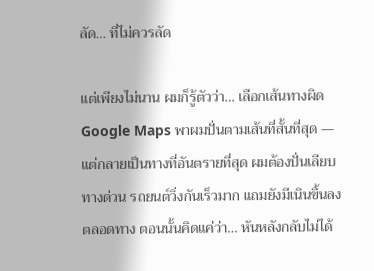ลัด… ที่ไม่ควรลัด

แต่เพียงไม่นาน ผมก็รู้ตัวว่า… เลือกเส้นทางผิด Google Maps พาผมปั่นตามเส้นที่สั้นที่สุด — แต่กลายเป็นทางที่อันตรายที่สุด ผมต้องปั่นเลียบทางด่วน รถยนต์วิ่งกันเร็วมาก แถมยังมีเนินขึ้นลงตลอดทาง ตอนนั้นคิดแค่ว่า… หันหลังกลับไม่ได้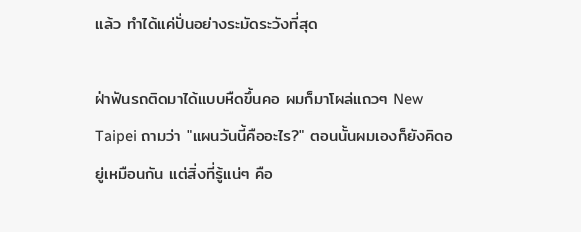แล้ว ทำได้แค่ปั่นอย่างระมัดระวังที่สุด

ฝ่าฟันรถติดมาได้แบบหืดขึ้นคอ ผมก็มาโผล่แถวๆ New Taipei ถามว่า "แผนวันนี้คืออะไร?" ตอนนั้นผมเองก็ยังคิดอยู่เหมือนกัน แต่สิ่งที่รู้แน่ๆ คือ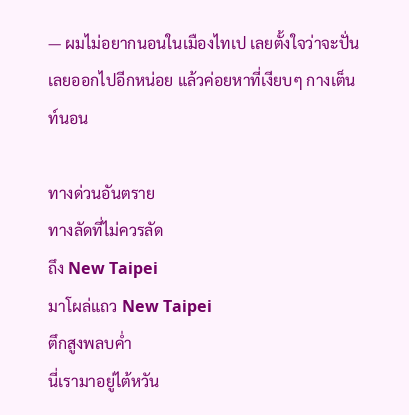— ผมไม่อยากนอนในเมืองไทเป เลยตั้งใจว่าจะปั่นเลยออกไปอีกหน่อย แล้วค่อยหาที่เงียบๆ กางเต็นท์นอน

ทางด่วนอันตราย
ทางลัดที่ไม่ควรลัด
ถึง New Taipei
มาโผล่แถว New Taipei
ตึกสูงพลบค่ำ
นี่เรามาอยู่ไต้หวัน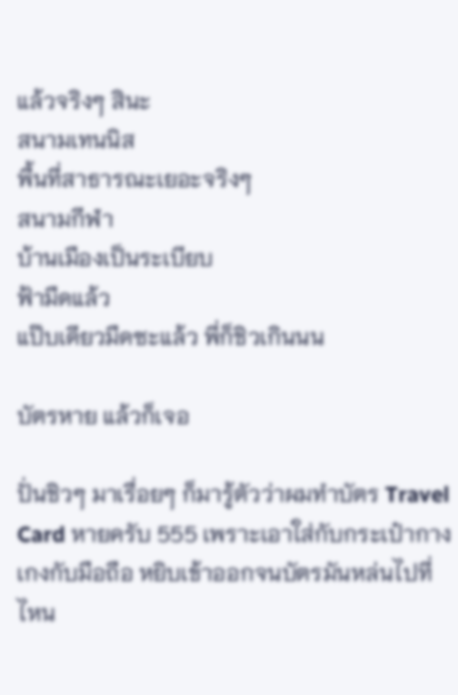แล้วจริงๆ สินะ
สนามเทนนิส
พื้นที่สาธารณะเยอะจริงๆ
สนามกีฬา
บ้านเมืองเป็นระเบียบ
ฟ้ามืดแล้ว
แป๊บเดียวมืดซะแล้ว พี่ก็ชิวเกินนน

บัตรหาย แล้วก็เจอ

ปั่นชิวๆ มาเรื่อยๆ ก็มารู้ตัวว่าผมทำบัตร Travel Card หายครับ 555 เพราะเอาใส่กับกระเป๋ากางเกงกับมือถือ หยิบเข้าออกจนบัตรมันหล่นไปที่ไหน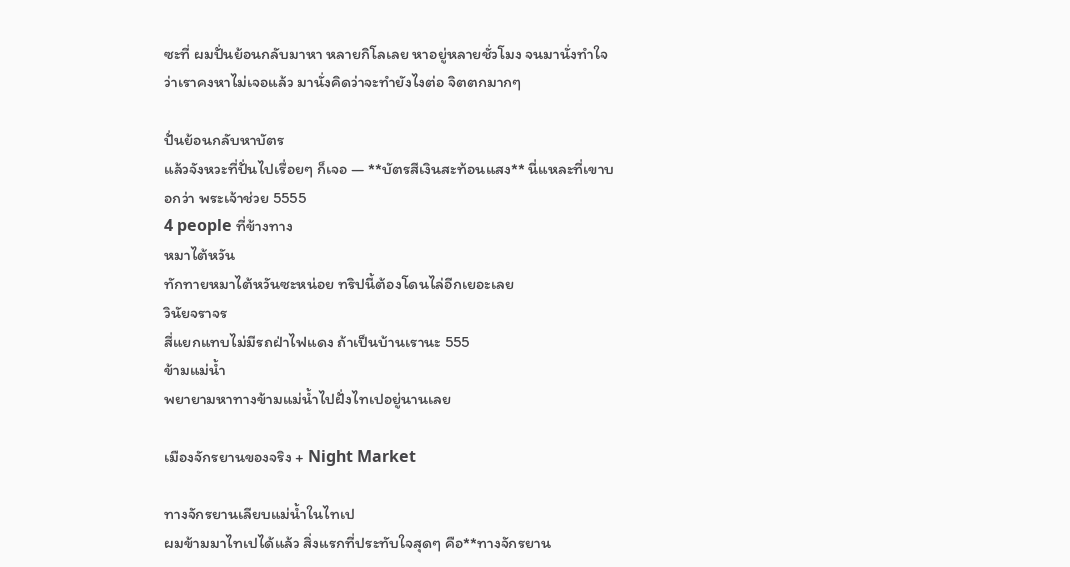ซะที่ ผมปั่นย้อนกลับมาหา หลายกิโลเลย หาอยู่หลายชั่วโมง จนมานั่งทำใจว่าเราคงหาไม่เจอแล้ว มานั่งคิดว่าจะทำยังไงต่อ จิตตกมากๆ

ปั่นย้อนกลับหาบัตร
แล้วจังหวะที่ปั่นไปเรื่อยๆ ก็เจอ — **บัตรสีเงินสะท้อนแสง** นี่แหละที่เขาบอกว่า พระเจ้าช่วย 5555
4 people ที่ข้างทาง
หมาไต้หวัน
ทักทายหมาไต้หวันซะหน่อย ทริปนี้ต้องโดนไล่อีกเยอะเลย
วินัยจราจร
สี่แยกแทบไม่มีรถฝ่าไฟแดง ถ้าเป็นบ้านเรานะ 555
ข้ามแม่น้ำ
พยายามหาทางข้ามแม่น้ำไปฝั่งไทเปอยู่นานเลย

เมืองจักรยานของจริง + Night Market

ทางจักรยานเลียบแม่น้ำในไทเป
ผมข้ามมาไทเปได้แล้ว สิ่งแรกที่ประทับใจสุดๆ คือ**ทางจักรยาน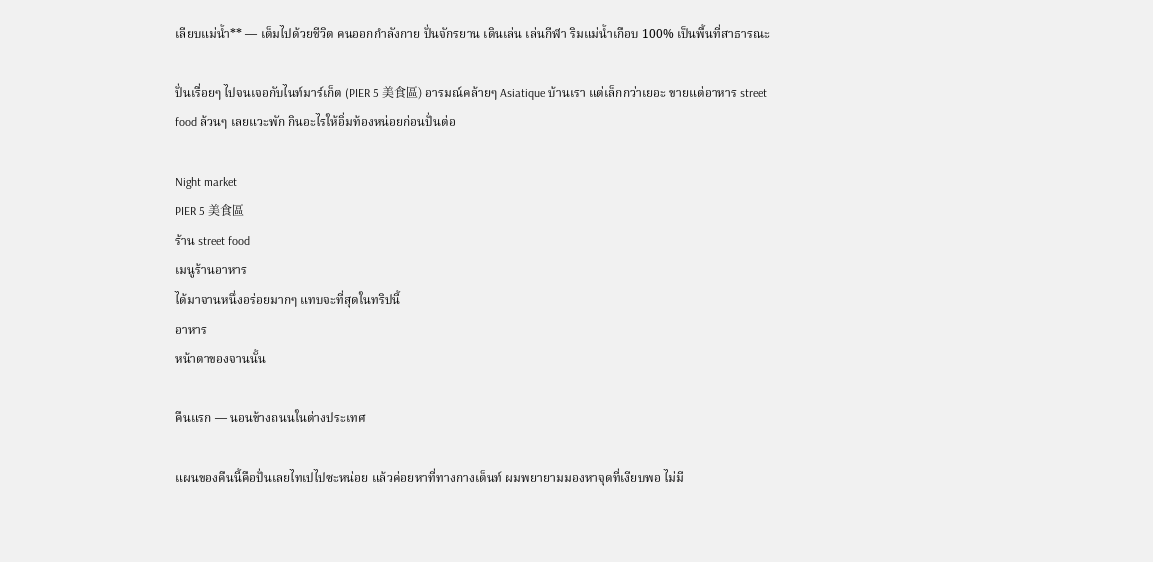เลียบแม่น้ำ** — เต็มไปด้วยชีวิต คนออกกำลังกาย ปั่นจักรยาน เดินเล่น เล่นกีฬา ริมแม่น้ำเกือบ 100% เป็นพื้นที่สาธารณะ

ปั่นเรื่อยๆ ไปจนเจอกับไนท์มาร์เก็ต (PIER 5 美食區) อารมณ์คล้ายๆ Asiatique บ้านเรา แต่เล็กกว่าเยอะ ขายแต่อาหาร street food ล้วนๆ เลยแวะพัก กินอะไรให้อิ่มท้องหน่อยก่อนปั่นต่อ

Night market
PIER 5 美食區
ร้าน street food
เมนูร้านอาหาร
ได้มาจานหนึ่งอร่อยมากๆ แทบจะที่สุดในทริปนี้
อาหาร
หน้าตาของจานนั้น

คืนแรก — นอนข้างถนนในต่างประเทศ

แผนของคืนนี้คือปั่นเลยไทเปไปซะหน่อย แล้วค่อยหาที่ทางกางเต็นท์ ผมพยายามมองหาจุดที่เงียบพอ ไม่มี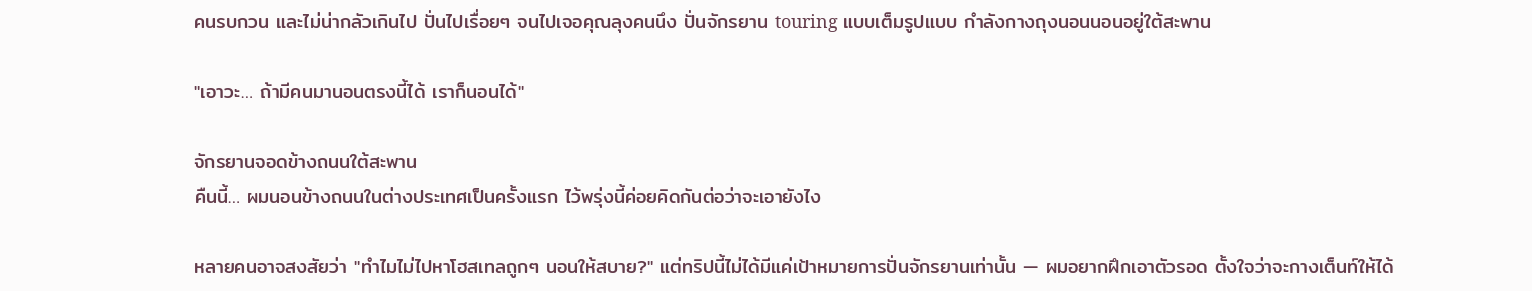คนรบกวน และไม่น่ากลัวเกินไป ปั่นไปเรื่อยๆ จนไปเจอคุณลุงคนนึง ปั่นจักรยาน touring แบบเต็มรูปแบบ กำลังกางถุงนอนนอนอยู่ใต้สะพาน

"เอาวะ… ถ้ามีคนมานอนตรงนี้ได้ เราก็นอนได้"

จักรยานจอดข้างถนนใต้สะพาน
คืนนี้… ผมนอนข้างถนนในต่างประเทศเป็นครั้งแรก ไว้พรุ่งนี้ค่อยคิดกันต่อว่าจะเอายังไง

หลายคนอาจสงสัยว่า "ทำไมไม่ไปหาโฮสเทลถูกๆ นอนให้สบาย?" แต่ทริปนี้ไม่ได้มีแค่เป้าหมายการปั่นจักรยานเท่านั้น — ผมอยากฝึกเอาตัวรอด ตั้งใจว่าจะกางเต็นท์ให้ได้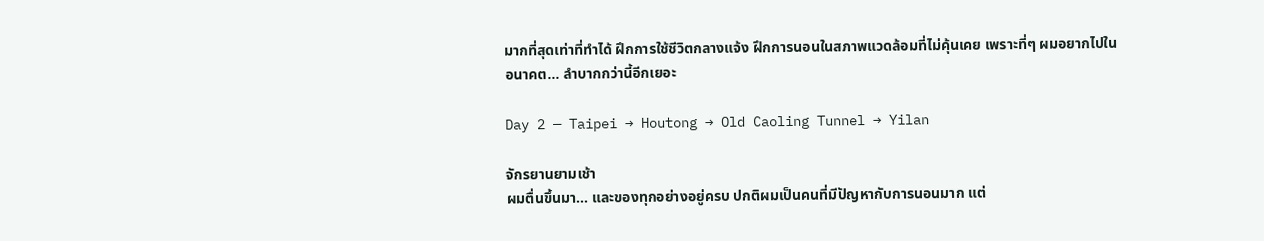มากที่สุดเท่าที่ทำได้ ฝึกการใช้ชีวิตกลางแจ้ง ฝึกการนอนในสภาพแวดล้อมที่ไม่คุ้นเคย เพราะที่ๆ ผมอยากไปในอนาคต… ลำบากกว่านี้อีกเยอะ

Day 2 — Taipei → Houtong → Old Caoling Tunnel → Yilan

จักรยานยามเช้า
ผมตื่นขึ้นมา… และของทุกอย่างอยู่ครบ ปกติผมเป็นคนที่มีปัญหากับการนอนมาก แต่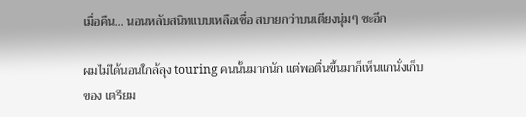เมื่อคืน… นอนหลับสนิทแบบเหลือเชื่อ สบายกว่าบนเตียงนุ่มๆ ซะอีก

ผมไม่ได้นอนใกล้ลุง touring คนนั้นมากนัก แต่พอตื่นขึ้นมาก็เห็นแกนั่งเก็บของ เตรียม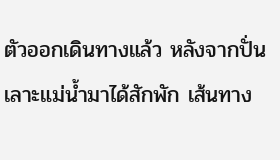ตัวออกเดินทางแล้ว หลังจากปั่นเลาะแม่น้ำมาได้สักพัก เส้นทาง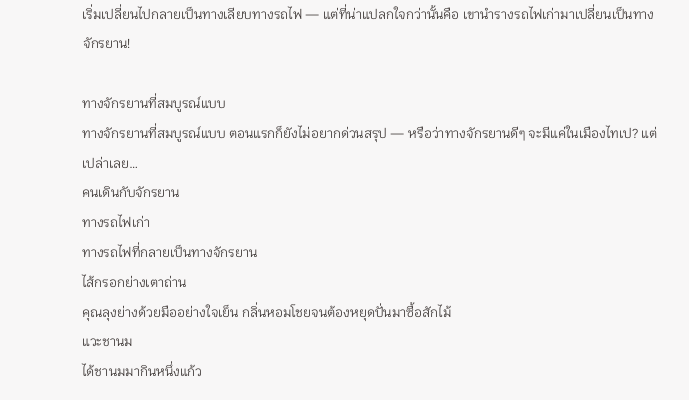เริ่มเปลี่ยนไปกลายเป็นทางเลียบทางรถไฟ — แต่ที่น่าแปลกใจกว่านั้นคือ เขานำรางรถไฟเก่ามาเปลี่ยนเป็นทางจักรยาน!

ทางจักรยานที่สมบูรณ์แบบ
ทางจักรยานที่สมบูรณ์แบบ ตอนแรกก็ยังไม่อยากด่วนสรุป — หรือว่าทางจักรยานดีๆ จะมีแค่ในเมืองไทเป? แต่เปล่าเลย…
คนเดินกับจักรยาน
ทางรถไฟเก่า
ทางรถไฟที่กลายเป็นทางจักรยาน
ไส้กรอกย่างเตาถ่าน
คุณลุงย่างด้วยมืออย่างใจเย็น กลิ่นหอมโชยจนต้องหยุดปั่นมาซื้อสักไม้
แวะชานม
ได้ชานมมากินหนึ่งแก้ว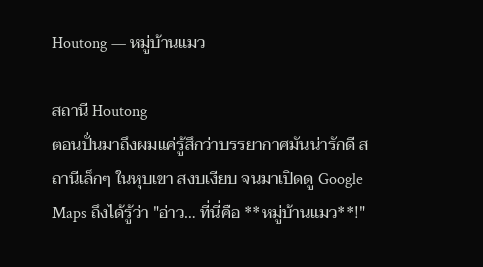Houtong — หมู่บ้านแมว

สถานี Houtong
ตอนปั่นมาถึงผมแค่รู้สึกว่าบรรยากาศมันน่ารักดี สถานีเล็กๆ ในหุบเขา สงบเงียบ จนมาเปิดดู Google Maps ถึงได้รู้ว่า "อ่าว… ที่นี่คือ **หมู่บ้านแมว**!"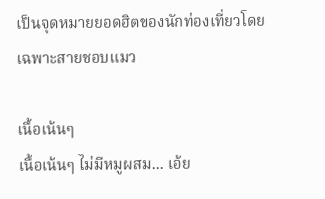เป็นจุดหมายยอดฮิตของนักท่องเที่ยวโดยเฉพาะสายชอบแมว

เนื้อเน้นๆ
เนื้อเน้นๆ ไม่มีหมูผสม... เอ้ย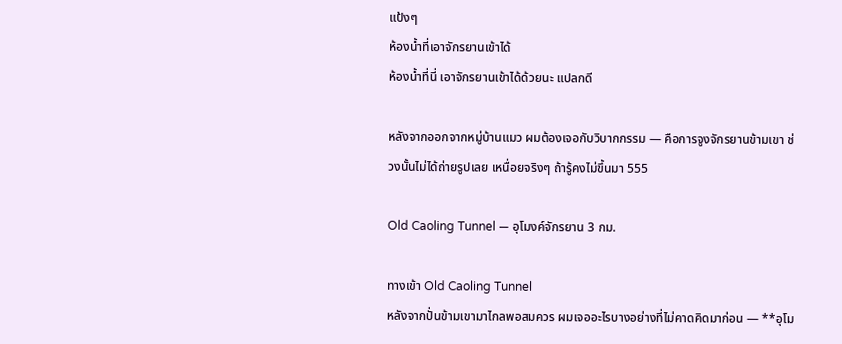แป้งๆ
ห้องน้ำที่เอาจักรยานเข้าได้
ห้องน้ำที่นี่ เอาจักรยานเข้าได้ด้วยนะ แปลกดี

หลังจากออกจากหมู่บ้านแมว ผมต้องเจอกับวิบากกรรม — คือการจูงจักรยานข้ามเขา ช่วงนั้นไม่ได้ถ่ายรูปเลย เหนื่อยจริงๆ ถ้ารู้คงไม่ขึ้นมา 555

Old Caoling Tunnel — อุโมงค์จักรยาน 3 กม.

ทางเข้า Old Caoling Tunnel
หลังจากปั่นข้ามเขามาไกลพอสมควร ผมเจออะไรบางอย่างที่ไม่คาดคิดมาก่อน — **อุโม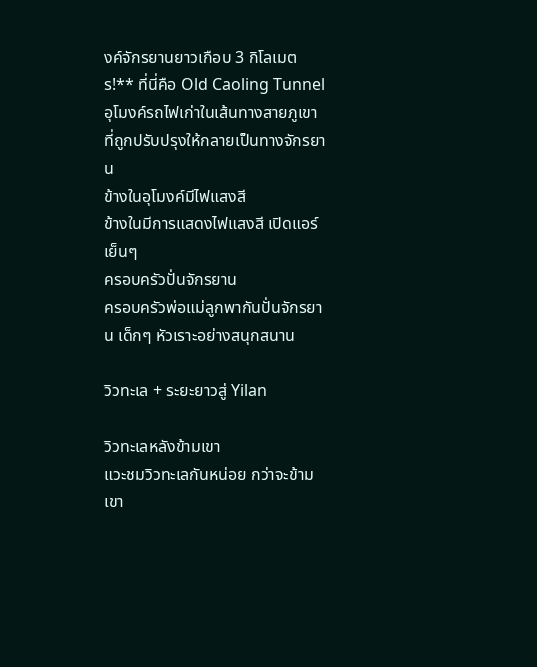งค์จักรยานยาวเกือบ 3 กิโลเมตร!** ที่นี่คือ Old Caoling Tunnel อุโมงค์รถไฟเก่าในเส้นทางสายภูเขา ที่ถูกปรับปรุงให้กลายเป็นทางจักรยาน
ข้างในอุโมงค์มีไฟแสงสี
ข้างในมีการแสดงไฟแสงสี เปิดแอร์เย็นๆ
ครอบครัวปั่นจักรยาน
ครอบครัวพ่อแม่ลูกพากันปั่นจักรยาน เด็กๆ หัวเราะอย่างสนุกสนาน

วิวทะเล + ระยะยาวสู่ Yilan

วิวทะเลหลังข้ามเขา
แวะชมวิวทะเลกันหน่อย กว่าจะข้ามเขา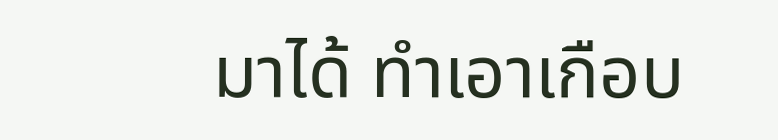มาได้ ทำเอาเกือบ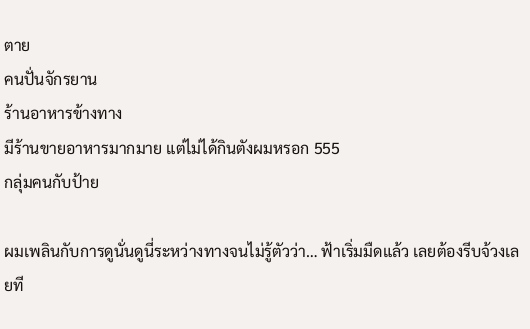ตาย
คนปั่นจักรยาน
ร้านอาหารข้างทาง
มีร้านขายอาหารมากมาย แต่ไม่ได้กินตังผมหรอก 555
กลุ่มคนกับป้าย

ผมเพลินกับการดูนั่นดูนี่ระหว่างทางจนไม่รู้ตัวว่า… ฟ้าเริ่มมืดแล้ว เลยต้องรีบจ้วงเลยที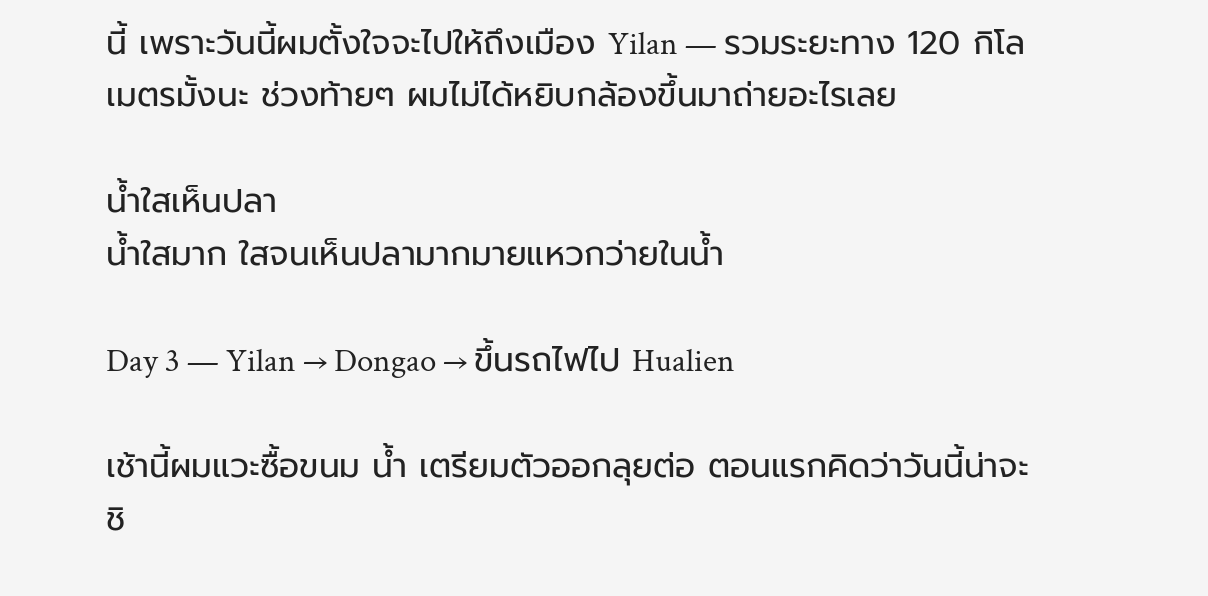นี้ เพราะวันนี้ผมตั้งใจจะไปให้ถึงเมือง Yilan — รวมระยะทาง 120 กิโลเมตรมั้งนะ ช่วงท้ายๆ ผมไม่ได้หยิบกล้องขึ้นมาถ่ายอะไรเลย

น้ำใสเห็นปลา
น้ำใสมาก ใสจนเห็นปลามากมายแหวกว่ายในน้ำ

Day 3 — Yilan → Dongao → ขึ้นรถไฟไป Hualien

เช้านี้ผมแวะซื้อขนม น้ำ เตรียมตัวออกลุยต่อ ตอนแรกคิดว่าวันนี้น่าจะชิ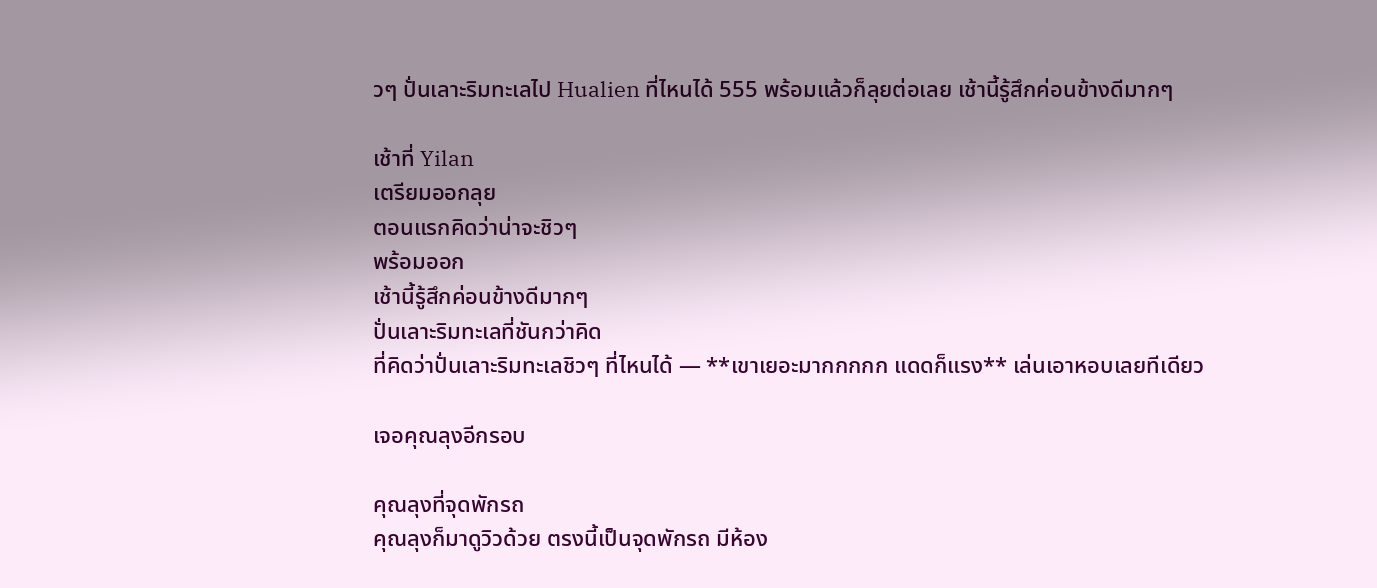วๆ ปั่นเลาะริมทะเลไป Hualien ที่ไหนได้ 555 พร้อมแล้วก็ลุยต่อเลย เช้านี้รู้สึกค่อนข้างดีมากๆ

เช้าที่ Yilan
เตรียมออกลุย
ตอนแรกคิดว่าน่าจะชิวๆ
พร้อมออก
เช้านี้รู้สึกค่อนข้างดีมากๆ
ปั่นเลาะริมทะเลที่ชันกว่าคิด
ที่คิดว่าปั่นเลาะริมทะเลชิวๆ ที่ไหนได้ — **เขาเยอะมากกกกก แดดก็แรง** เล่นเอาหอบเลยทีเดียว

เจอคุณลุงอีกรอบ

คุณลุงที่จุดพักรถ
คุณลุงก็มาดูวิวด้วย ตรงนี้เป็นจุดพักรถ มีห้อง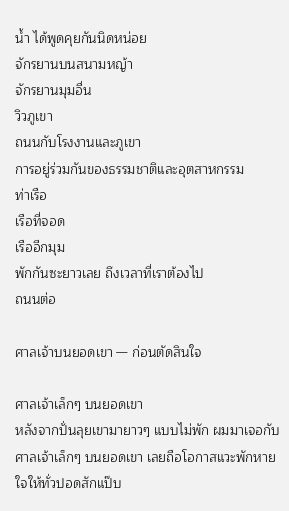น้ำ ได้พูดคุยกันนิดหน่อย
จักรยานบนสนามหญ้า
จักรยานมุมอื่น
วิวภูเขา
ถนนกับโรงงานและภูเขา
การอยู่ร่วมกันของธรรมชาติและอุตสาหกรรม
ท่าเรือ
เรือที่จอด
เรืออีกมุม
พักกันซะยาวเลย ถึงเวลาที่เราต้องไป
ถนนต่อ

ศาลเจ้าบนยอดเขา — ก่อนตัดสินใจ

ศาลเจ้าเล็กๆ บนยอดเขา
หลังจากปั่นลุยเขามายาวๆ แบบไม่พัก ผมมาเจอกับศาลเจ้าเล็กๆ บนยอดเขา เลยถือโอกาสแวะพักหายใจให้ทั่วปอดสักแป๊บ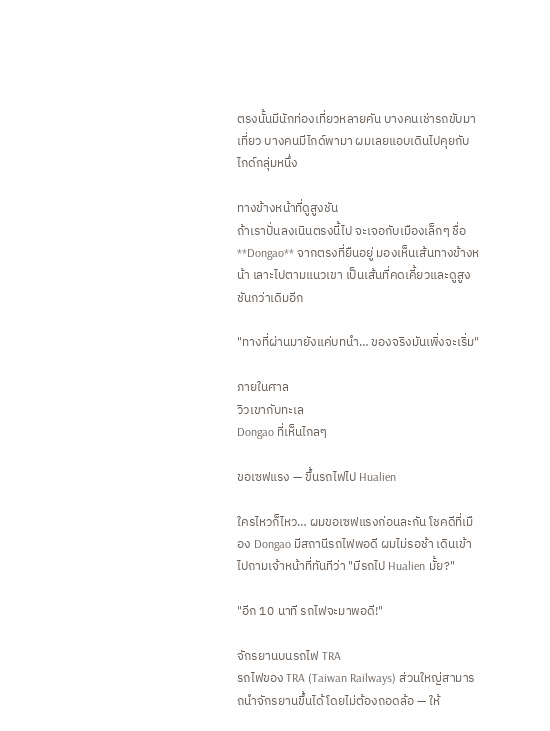ตรงนั้นมีนักท่องเที่ยวหลายคัน บางคนเช่ารถขับมาเที่ยว บางคนมีไกด์พามา ผมเลยแอบเดินไปคุยกับไกด์กลุ่มหนึ่ง

ทางข้างหน้าที่ดูสูงชัน
ถ้าเราปั่นลงเนินตรงนี้ไป จะเจอกับเมืองเล็กๆ ชื่อ **Dongao** จากตรงที่ยืนอยู่ มองเห็นเส้นทางข้างหน้า เลาะไปตามแนวเขา เป็นเส้นที่คดเคี้ยวและดูสูงชันกว่าเดิมอีก

"ทางที่ผ่านมายังแค่บทนำ… ของจริงมันเพิ่งจะเริ่ม"

ภายในศาล
วิวเขากับทะเล
Dongao ที่เห็นไกลๆ

ขอเซฟแรง — ขึ้นรถไฟไป Hualien

ใครไหวก็ไหว… ผมขอเซฟแรงก่อนละกัน โชคดีที่เมือง Dongao มีสถานีรถไฟพอดี ผมไม่รอช้า เดินเข้าไปถามเจ้าหน้าที่ทันทีว่า "มีรถไป Hualien มั้ย?"

"อีก 10 นาที รถไฟจะมาพอดี!"

จักรยานบนรถไฟ TRA
รถไฟของ TRA (Taiwan Railways) ส่วนใหญ่สามารถนำจักรยานขึ้นได้ โดยไม่ต้องถอดล้อ — ให้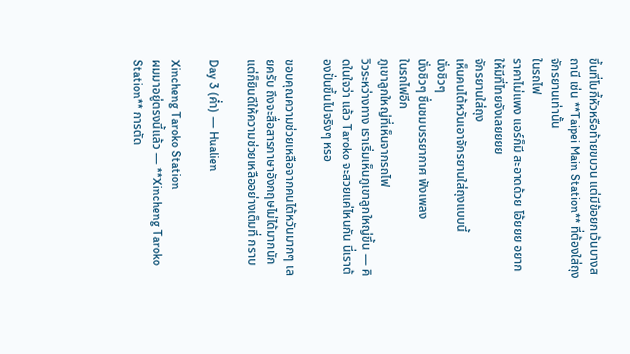ขึ้นที่โบกี้หัวหรือท้ายขบวน แต่มีข้อยกเว้นบางสถานี เช่น **Taipei Main Station** ที่ต้องใส่ถุงจักรยานเท่านั้น
ในรถไฟ
ราคาไม่แพง แอร์ก็มี สะอาดด้วย โอ้ยยย อยากให้มีที่ไทยจังเลยยยย
จักรยานใส่ถุง
เห็นคนไต้หวันเอาจักรยานใส่ถุงแบบนี้
นั่งชิวๆ
นั่งชิวๆ ชื่นชมบรรยากาศ ฟังเพลง
ในรถไฟอีก
ภูเขาลูกใหญ่ที่เห็นจากรถไฟ
วิวระหว่างทาง เราเริ่มเห็นภูเขาลูกใหญ่ขึ้น — คิดในใจว่า แล้ว Taroko จะสวยแค่ไหนกัน นี่เราต้องปั่นขึ้นไปจริงๆ หรอ

ขอบคุณความช่วยเหลือจากคนไต้หวันมากๆ เลยครับ ถึงจะสื่อสารภาษาอังกฤษไม่ได้มากนัก แต่ก็ยินดีให้ความช่วยเหลืออย่างเต็มที่ กราบ

Day 3 (ค่ำ) — Hualien

Xincheng Taroko Station
ผมมาอยู่ตรงนี้แล้ว — **Xincheng Taroko Station** การตัด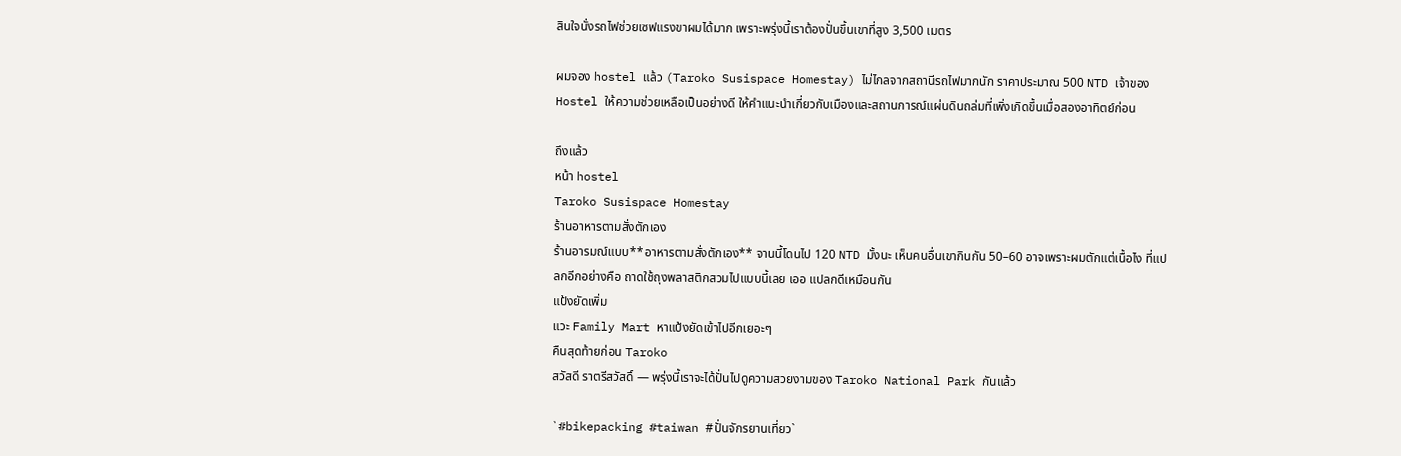สินใจนั่งรถไฟช่วยเซฟแรงขาผมได้มาก เพราะพรุ่งนี้เราต้องปั่นขึ้นเขาที่สูง 3,500 เมตร

ผมจอง hostel แล้ว (Taroko Susispace Homestay) ไม่ไกลจากสถานีรถไฟมากนัก ราคาประมาณ 500 NTD เจ้าของ Hostel ให้ความช่วยเหลือเป็นอย่างดี ให้คำแนะนำเกี่ยวกับเมืองและสถานการณ์แผ่นดินถล่มที่เพิ่งเกิดขึ้นเมื่อสองอาทิตย์ก่อน

ถึงแล้ว
หน้า hostel
Taroko Susispace Homestay
ร้านอาหารตามสั่งตักเอง
ร้านอารมณ์แบบ**อาหารตามสั่งตักเอง** จานนี้โดนไป 120 NTD มั้งนะ เห็นคนอื่นเขากินกัน 50–60 อาจเพราะผมตักแต่เนื้อไง ที่แปลกอีกอย่างคือ ถาดใช้ถุงพลาสติกสวมไปแบบนี้เลย เออ แปลกดีเหมือนกัน
แป้งยัดเพิ่ม
แวะ Family Mart หาแป้งยัดเข้าไปอีกเยอะๆ
คืนสุดท้ายก่อน Taroko
สวัสดี ราตรีสวัสดิ์ — พรุ่งนี้เราจะได้ปั่นไปดูความสวยงามของ Taroko National Park กันแล้ว

`#bikepacking #taiwan #ปั่นจักรยานเที่ยว`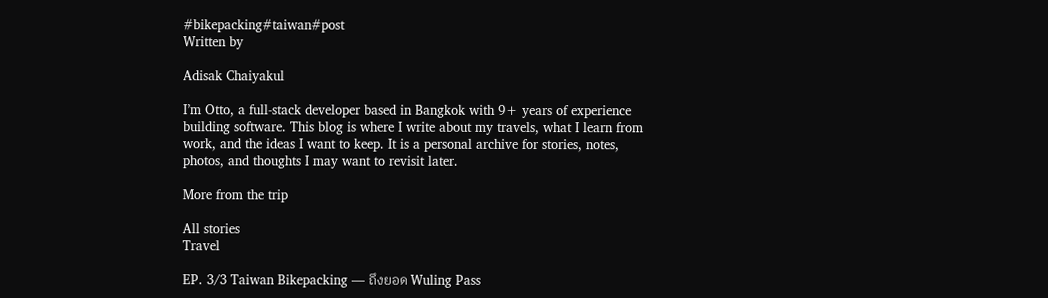#bikepacking#taiwan#post
Written by

Adisak Chaiyakul

I’m Otto, a full-stack developer based in Bangkok with 9+ years of experience building software. This blog is where I write about my travels, what I learn from work, and the ideas I want to keep. It is a personal archive for stories, notes, photos, and thoughts I may want to revisit later.

More from the trip

All stories
Travel

EP. 3/3 Taiwan Bikepacking — ถึงยอด Wuling Pass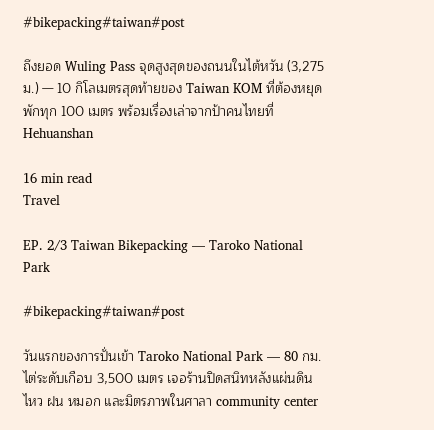#bikepacking#taiwan#post

ถึงยอด Wuling Pass จุดสูงสุดของถนนในไต้หวัน (3,275 ม.) — 10 กิโลเมตรสุดท้ายของ Taiwan KOM ที่ต้องหยุดพักทุก 100 เมตร พร้อมเรื่องเล่าจากป้าคนไทยที่ Hehuanshan

16 min read
Travel

EP. 2/3 Taiwan Bikepacking — Taroko National Park

#bikepacking#taiwan#post

วันแรกของการปั่นเข้า Taroko National Park — 80 กม. ไต่ระดับเกือบ 3,500 เมตร เจอร้านปิดสนิทหลังแผ่นดินไหว ฝน หมอก และมิตรภาพในศาลา community center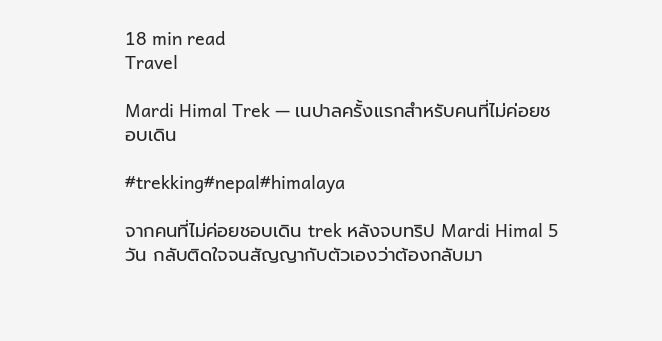18 min read
Travel

Mardi Himal Trek — เนปาลครั้งแรกสำหรับคนที่ไม่ค่อยชอบเดิน

#trekking#nepal#himalaya

จากคนที่ไม่ค่อยชอบเดิน trek หลังจบทริป Mardi Himal 5 วัน กลับติดใจจนสัญญากับตัวเองว่าต้องกลับมา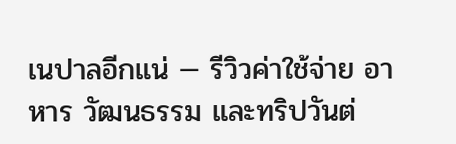เนปาลอีกแน่ — รีวิวค่าใช้จ่าย อาหาร วัฒนธรรม และทริปวันต่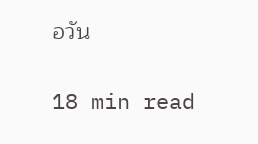อวัน

18 min read